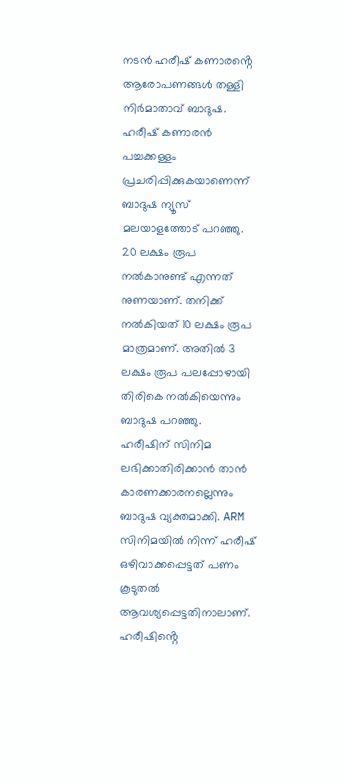നടൻ ഹരീഷ് കണാരൻ്റെ ആരോപണങ്ങൾ തള്ളി നിർമാതാവ് ബാദുഷ. ഹരീഷ് കണാരൻ പച്ചക്കള്ളം പ്രചരിപ്പിക്കുകയാണെന്ന് ബാദുഷ ന്യൂസ് മലയാളത്തോട് പറഞ്ഞു. 20 ലക്ഷം രൂപ നൽകാനുണ്ട് എന്നത് നുണയാണ്. തനിക്ക് നൽകിയത് 10 ലക്ഷം രൂപ മാത്രമാണ്. അതിൽ 3 ലക്ഷം രൂപ പലപ്പോഴായി തിരികെ നൽകിയെന്നും ബാദുഷ പറഞ്ഞു.
ഹരീഷിന് സിനിമ ലഭിക്കാതിരിക്കാൻ താൻ കാരണക്കാരനല്ലെന്നും ബാദുഷ വ്യക്തമാക്കി. ARM സിനിമയിൽ നിന്ന് ഹരീഷ് ഒഴിവാക്കപ്പെട്ടത് പണം കൂടുതൽ ആവശ്യപ്പെട്ടതിനാലാണ്. ഹരീഷിൻ്റെ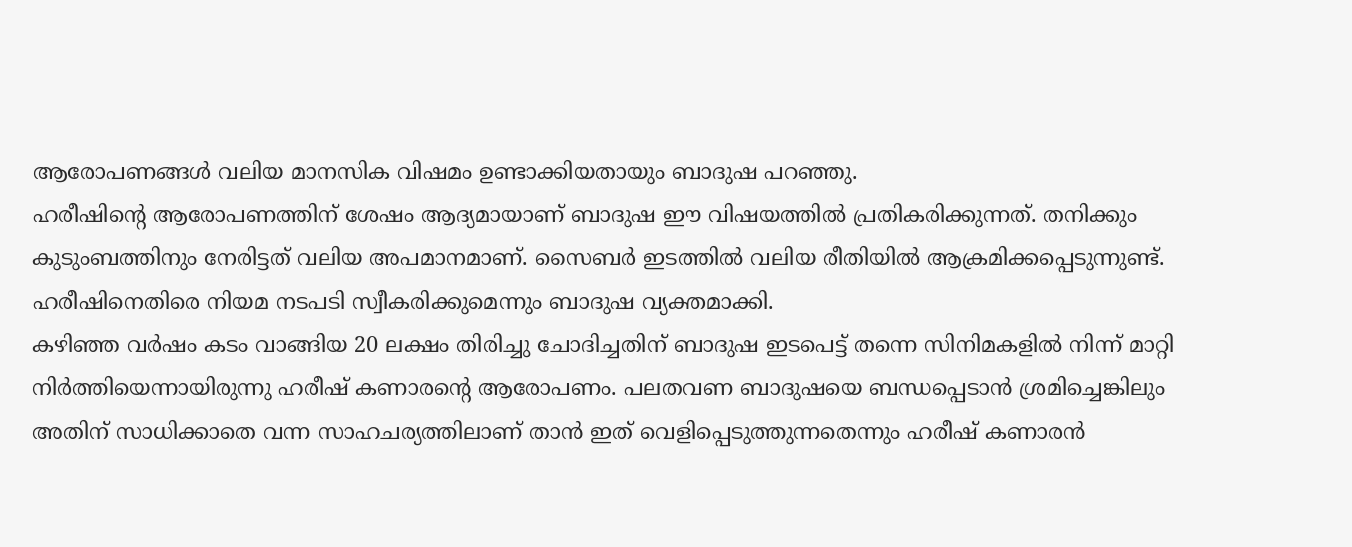ആരോപണങ്ങൾ വലിയ മാനസിക വിഷമം ഉണ്ടാക്കിയതായും ബാദുഷ പറഞ്ഞു.
ഹരീഷിൻ്റെ ആരോപണത്തിന് ശേഷം ആദ്യമായാണ് ബാദുഷ ഈ വിഷയത്തിൽ പ്രതികരിക്കുന്നത്. തനിക്കും കുടുംബത്തിനും നേരിട്ടത് വലിയ അപമാനമാണ്. സൈബർ ഇടത്തിൽ വലിയ രീതിയിൽ ആക്രമിക്കപ്പെടുന്നുണ്ട്. ഹരീഷിനെതിരെ നിയമ നടപടി സ്വീകരിക്കുമെന്നും ബാദുഷ വ്യക്തമാക്കി.
കഴിഞ്ഞ വർഷം കടം വാങ്ങിയ 20 ലക്ഷം തിരിച്ചു ചോദിച്ചതിന് ബാദുഷ ഇടപെട്ട് തന്നെ സിനിമകളിൽ നിന്ന് മാറ്റി നിർത്തിയെന്നായിരുന്നു ഹരീഷ് കണാരൻ്റെ ആരോപണം. പലതവണ ബാദുഷയെ ബന്ധപ്പെടാൻ ശ്രമിച്ചെങ്കിലും അതിന് സാധിക്കാതെ വന്ന സാഹചര്യത്തിലാണ് താൻ ഇത് വെളിപ്പെടുത്തുന്നതെന്നും ഹരീഷ് കണാരൻ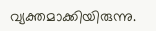വ്യക്തമാക്കിയിരുന്നു.